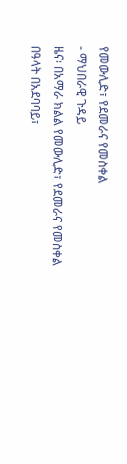የመውሊድ፣ የደመራና የመስቀል
- ማህበራዊ ጉዳይ
ዜና፡ በአማራ ክልል የመውሊድ፣ የደመራና የመስቀል በዓላት በአደባባይ፣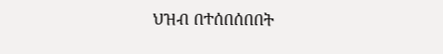ህዝብ በተሰበሰበበት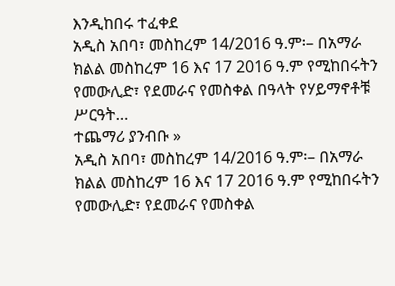እንዲከበሩ ተፈቀደ
አዲስ አበባ፣ መስከረም 14/2016 ዓ.ም፡– በአማራ ክልል መስከረም 16 እና 17 2016 ዓ.ም የሚከበሩትን የመውሊድ፣ የደመራና የመስቀል በዓላት የሃይማኖቶቹ ሥርዓት…
ተጨማሪ ያንብቡ »
አዲስ አበባ፣ መስከረም 14/2016 ዓ.ም፡– በአማራ ክልል መስከረም 16 እና 17 2016 ዓ.ም የሚከበሩትን የመውሊድ፣ የደመራና የመስቀል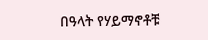በዓላት የሃይማኖቶቹ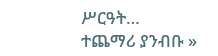ሥርዓት…
ተጨማሪ ያንብቡ »